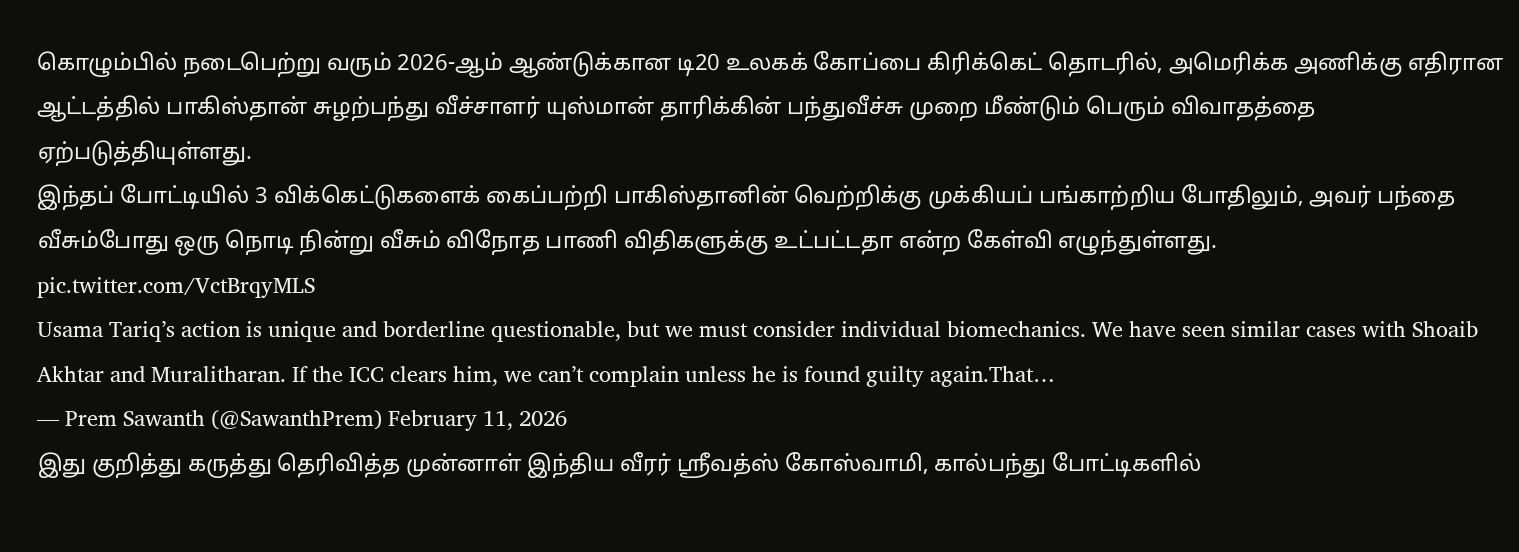கொழும்பில் நடைபெற்று வரும் 2026-ஆம் ஆண்டுக்கான டி20 உலகக் கோப்பை கிரிக்கெட் தொடரில், அமெரிக்க அணிக்கு எதிரான ஆட்டத்தில் பாகிஸ்தான் சுழற்பந்து வீச்சாளர் யுஸ்மான் தாரிக்கின் பந்துவீச்சு முறை மீண்டும் பெரும் விவாதத்தை ஏற்படுத்தியுள்ளது.
இந்தப் போட்டியில் 3 விக்கெட்டுகளைக் கைப்பற்றி பாகிஸ்தானின் வெற்றிக்கு முக்கியப் பங்காற்றிய போதிலும், அவர் பந்தை வீசும்போது ஒரு நொடி நின்று வீசும் விநோத பாணி விதிகளுக்கு உட்பட்டதா என்ற கேள்வி எழுந்துள்ளது.
pic.twitter.com/VctBrqyMLS
Usama Tariq’s action is unique and borderline questionable, but we must consider individual biomechanics. We have seen similar cases with Shoaib Akhtar and Muralitharan. If the ICC clears him, we can’t complain unless he is found guilty again.That…
— Prem Sawanth (@SawanthPrem) February 11, 2026
இது குறித்து கருத்து தெரிவித்த முன்னாள் இந்திய வீரர் ஸ்ரீவத்ஸ் கோஸ்வாமி, கால்பந்து போட்டிகளில்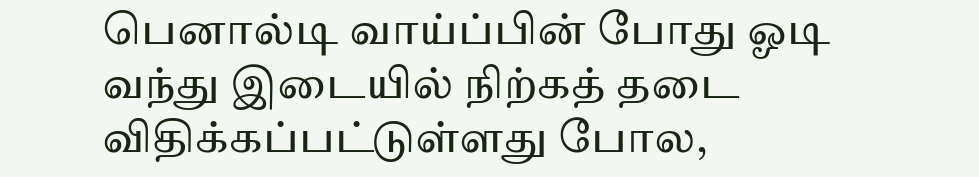பெனால்டி வாய்ப்பின் போது ஓடி வந்து இடையில் நிற்கத் தடை விதிக்கப்பட்டுள்ளது போல,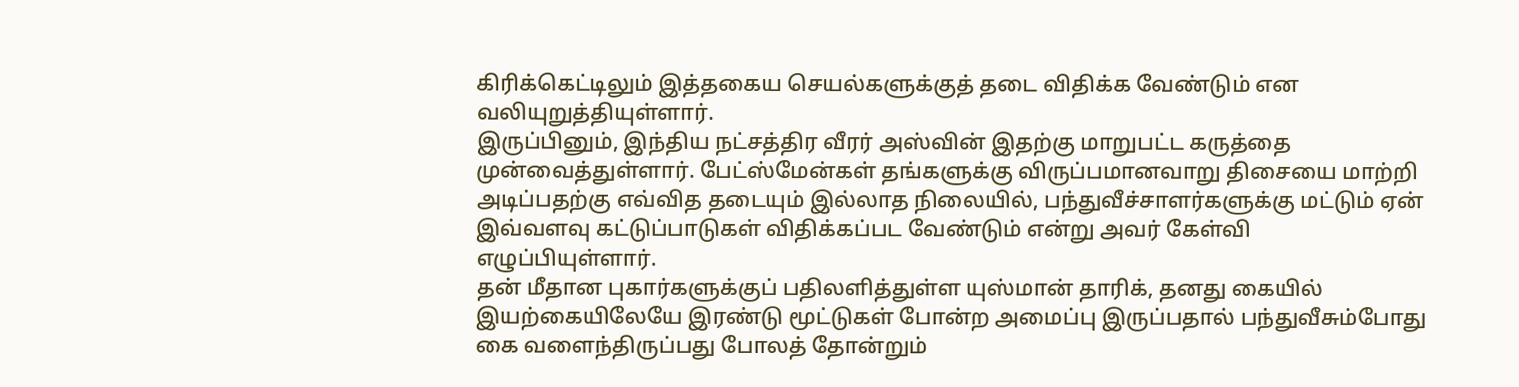கிரிக்கெட்டிலும் இத்தகைய செயல்களுக்குத் தடை விதிக்க வேண்டும் என வலியுறுத்தியுள்ளார்.
இருப்பினும், இந்திய நட்சத்திர வீரர் அஸ்வின் இதற்கு மாறுபட்ட கருத்தை முன்வைத்துள்ளார். பேட்ஸ்மேன்கள் தங்களுக்கு விருப்பமானவாறு திசையை மாற்றி அடிப்பதற்கு எவ்வித தடையும் இல்லாத நிலையில், பந்துவீச்சாளர்களுக்கு மட்டும் ஏன் இவ்வளவு கட்டுப்பாடுகள் விதிக்கப்பட வேண்டும் என்று அவர் கேள்வி எழுப்பியுள்ளார்.
தன் மீதான புகார்களுக்குப் பதிலளித்துள்ள யுஸ்மான் தாரிக், தனது கையில் இயற்கையிலேயே இரண்டு மூட்டுகள் போன்ற அமைப்பு இருப்பதால் பந்துவீசும்போது கை வளைந்திருப்பது போலத் தோன்றும்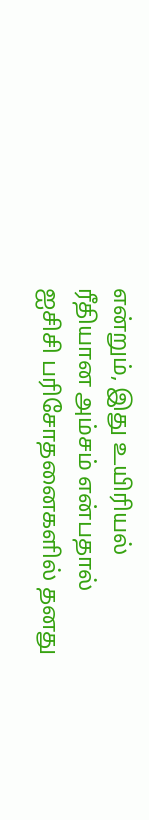என்றும், இது உயிரியல் ரீதியான அம்சம் என்பதால் ஐசிசி பரிசோதனைகளில் தனது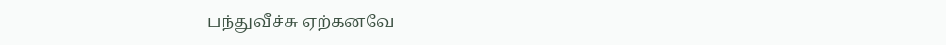பந்துவீச்சு ஏற்கனவே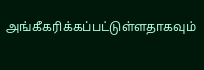அங்கீகரிக்கப்பட்டுள்ளதாகவும்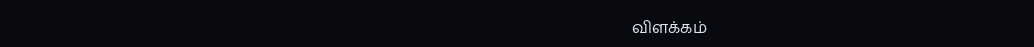விளக்கம்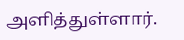அளித்துள்ளார்.